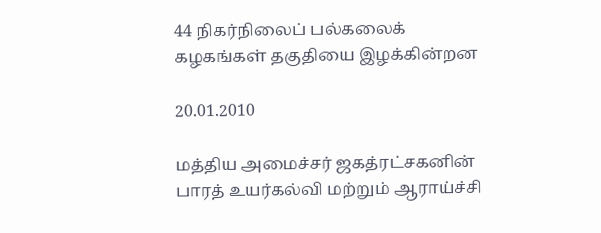44 நிகர்நிலைப் பல்கலைக் கழகங்கள் தகுதியை இழக்கின்றன

20.01.2010

மத்திய அமைச்சர் ஜகத்ரட்சகனின் பாரத் உயர்கல்வி மற்றும் ஆராய்ச்சி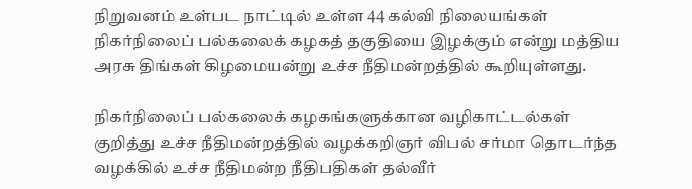நிறுவனம் உள்பட நாட்டில் உள்ள 44 கல்வி நிலையங்கள் நிகர்நிலைப் பல்கலைக் கழகத் தகுதியை இழக்கும் என்று மத்திய அரசு திங்கள் கிழமையன்று உச்ச நீதிமன்றத்தில் கூறியுள்ளது.

நிகர்நிலைப் பல்கலைக் கழகங்களுக்கான வழிகாட்டல்கள் குறித்து உச்ச நீதிமன்றத்தில் வழக்கறிஞர் விபல் சர்மா தொடர்ந்த வழக்கில் உச்ச நீதிமன்ற நீதிபதிகள் தல்வீர்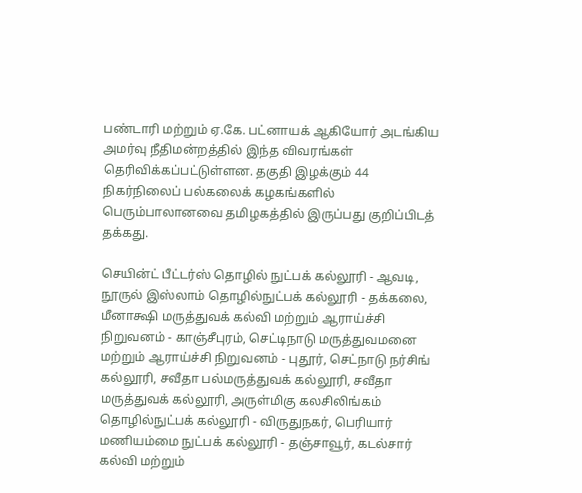பண்டாரி மற்றும் ஏ.கே. பட்னாயக் ஆகியோர் அடங்கிய அமர்வு நீதிமன்றத்தில் இந்த விவரங்கள் தெரிவிக்கப்பட்டுள்ளன. தகுதி இழக்கும் 44 நிகர்நிலைப் பல்கலைக் கழகங்களில் பெரும்பாலானவை தமிழகத்தில் இருப்பது குறிப்பிடத் தக்கது.

செயின்ட் பீட்டர்ஸ் தொழில் நுட்பக் கல்லூரி - ஆவடி, நூருல் இஸ்லாம் தொழில்நுட்பக் கல்லூரி - தக்கலை, மீனாக்ஷி மருத்துவக் கல்வி மற்றும் ஆராய்ச்சி நிறுவனம் - காஞ்சீபுரம், செட்டிநாடு மருத்துவமனை மற்றும் ஆராய்ச்சி நிறுவனம் - புதூர், செட்நாடு நர்சிங் கல்லூரி, சவீதா பல்மருத்துவக் கல்லூரி, சவீதா மருத்துவக் கல்லூரி, அருள்மிகு கலசிலிங்கம் தொழில்நுட்பக் கல்லூரி - விருதுநகர், பெரியார் மணியம்மை நுட்பக் கல்லூரி - தஞ்சாவூர், கடல்சார் கல்வி மற்றும்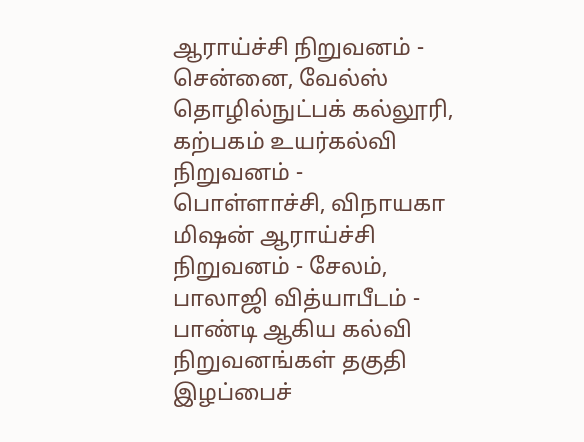ஆராய்ச்சி நிறுவனம் - சென்னை, வேல்ஸ் தொழில்நுட்பக் கல்லூரி, கற்பகம் உயர்கல்வி நிறுவனம் - பொள்ளாச்சி, விநாயகா மிஷன் ஆராய்ச்சி நிறுவனம் - சேலம், பாலாஜி வித்யாபீடம் - பாண்டி ஆகிய கல்வி நிறுவனங்கள் தகுதி இழப்பைச்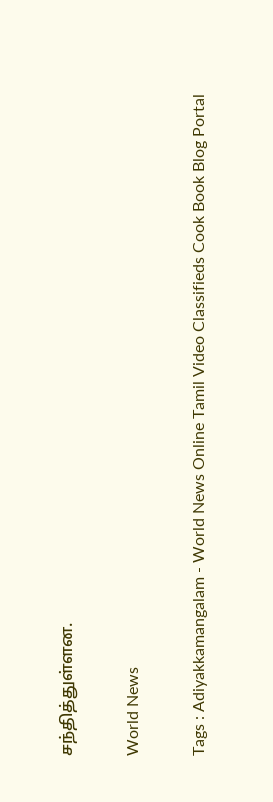சந்தித்துள்ளன.

World News

Tags : Adiyakkamangalam - World News Online Tamil Video Classifieds Cook Book Blog Portal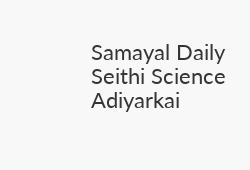Samayal Daily Seithi Science Adiyarkai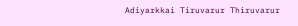Adiyarkkai Tiruvarur Thiruvarur